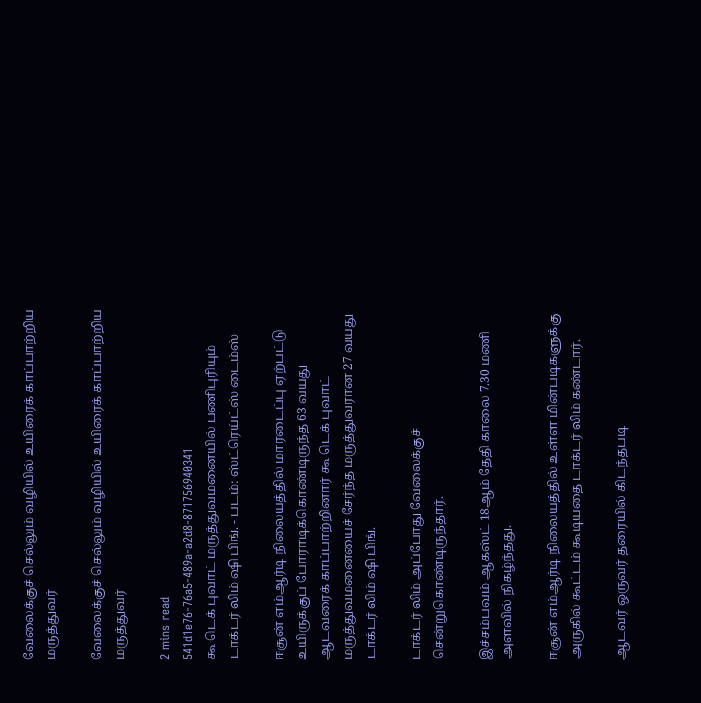வேலைக்குச் செல்லும் வழியில் உயிரைக் காப்பாற்றிய மருத்துவர்

வேலைக்குச் செல்லும் வழியில் உயிரைக் காப்பாற்றிய மருத்துவர்

2 mins read
541d1e76-76a5-489a-a2d8-871756940341
கூ டெக் புவாட் மருத்துவமனையில் பணிபுரியும் டாக்டர் லிம் ஷி பிங். - படம்: ஸ்ட்ரெய்ட்ஸ் டைம்ஸ்

ஈசூன் எம்ஆர்டி நிலையத்தில் மாரடைப்பு ஏற்பட்டு உயிருக்குப் போராடிக்கொண்டிருந்த 63 வயது ஆடவரைக் காப்பாற்றினார் கூ டெக் புவாட் மருத்துவமனையைச் சேர்ந்த மருத்துவரான 27 வயது டாக்டர் லிம் ஷி பிங்.

டாக்டர் லிம் அப்போது வேலைக்குச் சென்றுகொண்டிருந்தார்.

இச்சம்பவம் ஆகஸ்ட் 18ஆம் தேதி காலை 7.30 மணி அளவில் நிகழ்ந்தது.

ஈசூன் எம்ஆர்டி நிலையத்தில் உள்ள மின்படிகளுக்கு அருகில் கூட்டம் கூடியதை டாக்டர் லிம் கண்டார்.

ஆடவர் ஒருவர் தரையில் கிடந்தபடி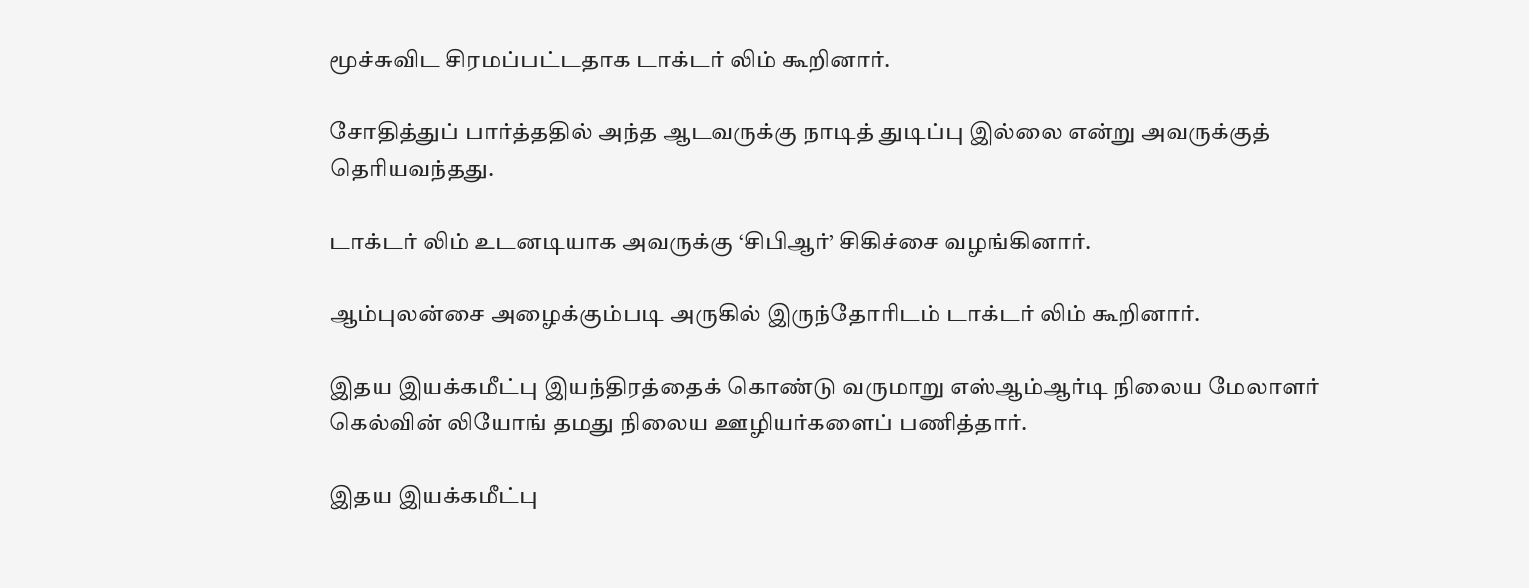மூச்சுவிட சிரமப்பட்டதாக டாக்டர் லிம் கூறினார்.

சோதித்துப் பார்த்ததில் அந்த ஆடவருக்கு நாடித் துடிப்பு இல்லை என்று அவருக்குத் தெரியவந்தது.

டாக்டர் லிம் உடனடியாக அவருக்கு ‘சிபிஆர்’ சிகிச்சை வழங்கினார்.

ஆம்புலன்சை அழைக்கும்படி அருகில் இருந்தோரிடம் டாக்டர் லிம் கூறினார்.

இதய இயக்கமீட்பு இயந்திரத்தைக் கொண்டு வருமாறு எஸ்ஆம்ஆர்டி நிலைய மேலாளர் கெல்வின் லியோங் தமது நிலைய ஊழியர்களைப் பணித்தார்.

இதய இயக்கமீட்பு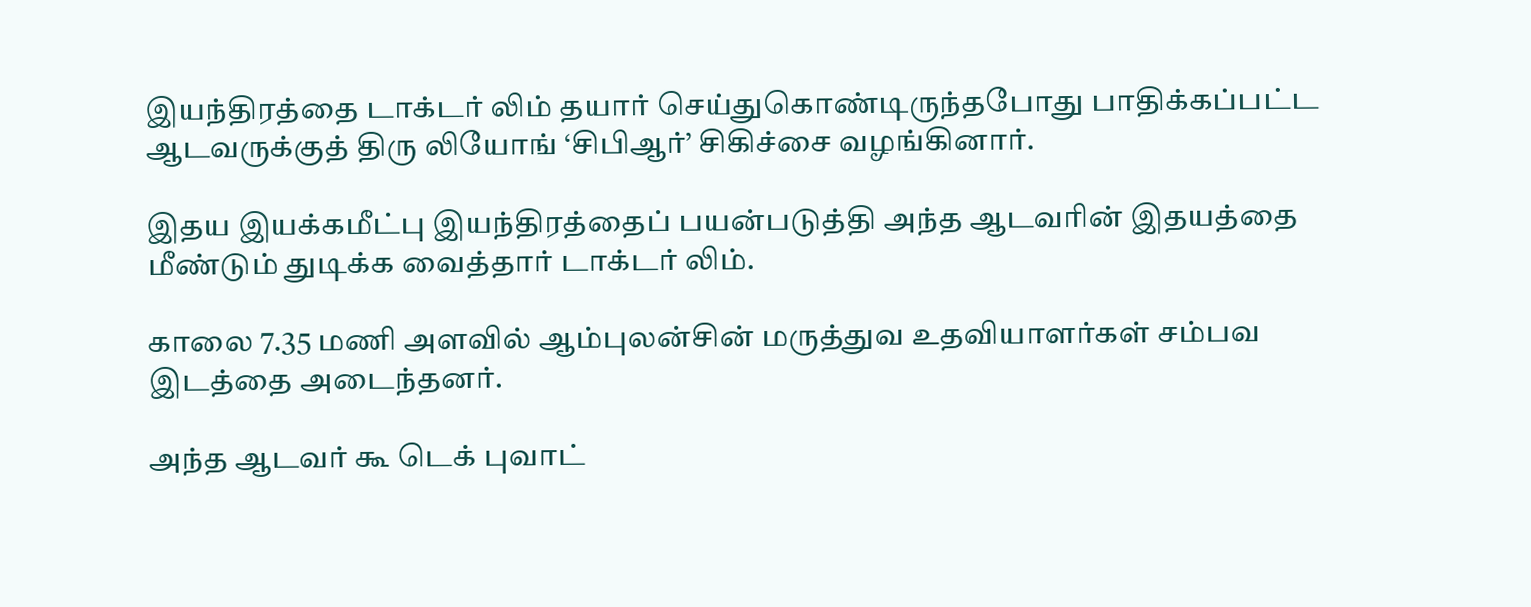இயந்திரத்தை டாக்டர் லிம் தயார் செய்துகொண்டிருந்தபோது பாதிக்கப்பட்ட ஆடவருக்குத் திரு லியோங் ‘சிபிஆர்’ சிகிச்சை வழங்கினார்.

இதய இயக்கமீட்பு இயந்திரத்தைப் பயன்படுத்தி அந்த ஆடவரின் இதயத்தை மீண்டும் துடிக்க வைத்தார் டாக்டர் லிம்.

காலை 7.35 மணி அளவில் ஆம்புலன்சின் மருத்துவ உதவியாளர்கள் சம்பவ இடத்தை அடைந்தனர்.

அந்த ஆடவர் கூ டெக் புவாட்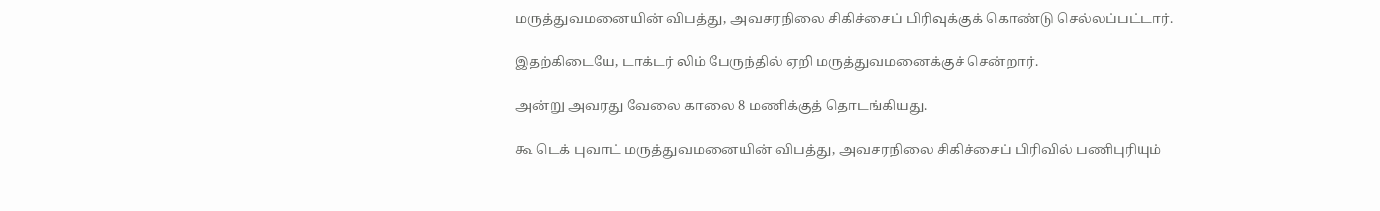மருத்துவமனையின் விபத்து, அவசரநிலை சிகிச்சைப் பிரிவுக்குக் கொண்டு செல்லப்பட்டார்.

இதற்கிடையே, டாக்டர் லிம் பேருந்தில் ஏறி மருத்துவமனைக்குச் சென்றார்.

அன்று அவரது வேலை காலை 8 மணிக்குத் தொடங்கியது.

கூ டெக் புவாட் மருத்துவமனையின் விபத்து, அவசரநிலை சிகிச்சைப் பிரிவில் பணிபுரியும்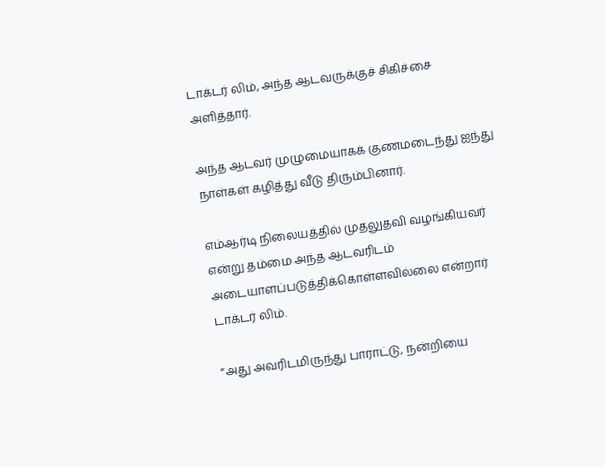டாக்டர் லிம், அந்த ஆடவருக்குச் சிகிச்சை அளித்தார்.

அந்த ஆடவர் முழுமையாகக் குணமடைந்து ஐந்து நாள்கள் கழித்து வீடு திரும்பினார்.

எம்ஆர்டி நிலையத்தில் முதலுதவி வழங்கியவர் என்று தம்மை அந்த ஆடவரிடம் அடையாளப்படுத்திக்கொள்ளவில்லை என்றார் டாக்டர் லிம்.

“அது அவரிடமிருந்து பாராட்டு, நன்றியை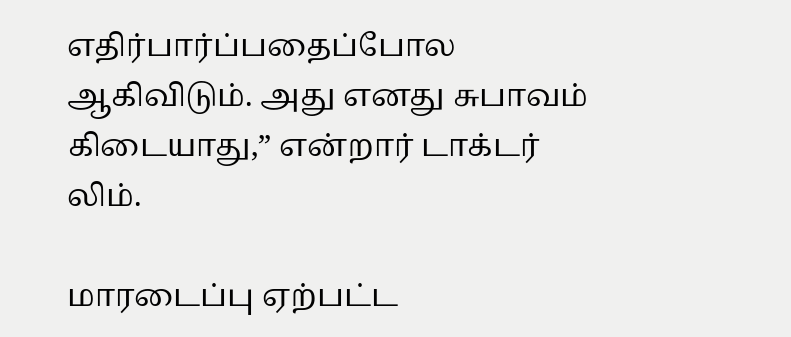எதிர்பார்ப்பதைப்போல ஆகிவிடும். அது எனது சுபாவம் கிடையாது,” என்றார் டாக்டர் லிம்.

மாரடைப்பு ஏற்பட்ட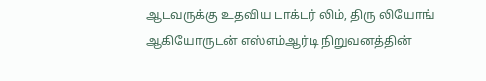ஆடவருக்கு உதவிய டாக்டர் லிம், திரு லியோங் ஆகியோருடன் எஸ்எம்ஆர்டி நிறுவனத்தின்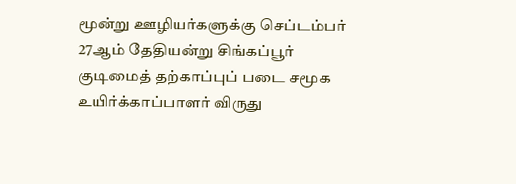மூன்று ஊழியர்களுக்கு செப்டம்பர் 27ஆம் தேதியன்று சிங்கப்பூர் குடிமைத் தற்காப்புப் படை சமூக உயிர்க்காப்பாளர் விருது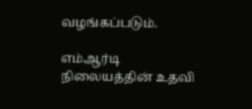வழங்கப்படும்.

எம்ஆர்டி நிலையத்தின் உதவி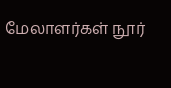மேலாளர்கள் நூர்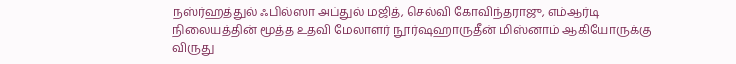நஸ்ர்ஹத்துல் ஃபில்ஸா அப்துல் மஜித், செல்வி கோவிந்தராஜு, எம்ஆர்டி நிலையத்தின் மூத்த உதவி மேலாளர் நூர்ஷஹாருதீன் மிஸ்னாம் ஆகியோருக்கு விருது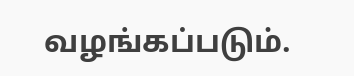வழங்கப்படும்.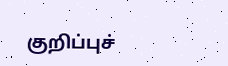குறிப்புச்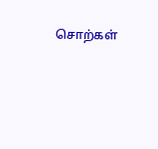சொற்கள்